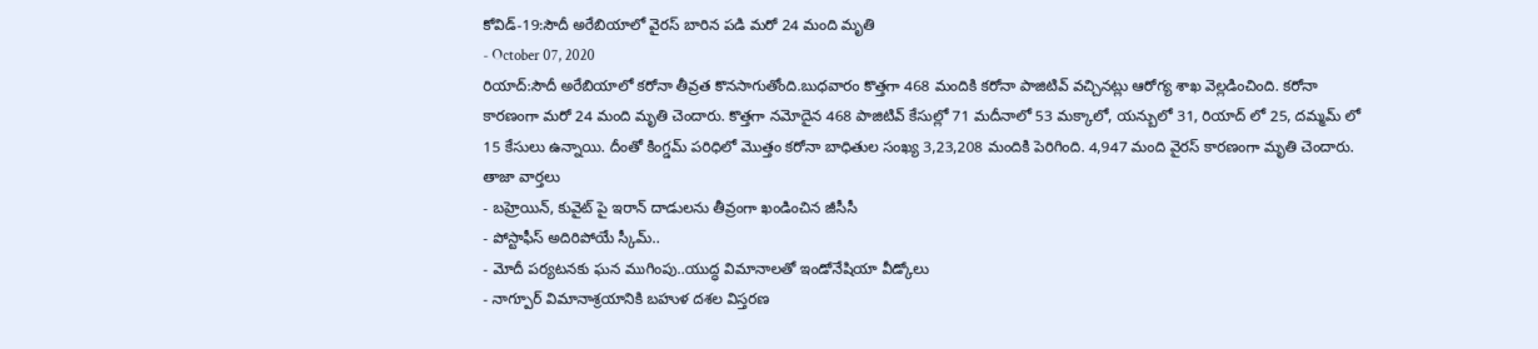కోవిడ్-19:సౌదీ అరేబియాలో వైరస్ బారిన పడి మరో 24 మంది మృతి
- October 07, 2020
రియాద్:సౌదీ అరేబియాలో కరోనా తీవ్రత కొనసాగుతోంది.బుధవారం కొత్తగా 468 మందికి కరోనా పాజిటివ్ వచ్చినట్లు ఆరోగ్య శాఖ వెల్లడించింది. కరోనా కారణంగా మరో 24 మంది మృతి చెందారు. కొత్తగా నమోదైన 468 పాజిటివ్ కేసుల్లో 71 మదీనాలో 53 మక్కాలో, యన్బులో 31, రియాద్ లో 25, దమ్మమ్ లో 15 కేసులు ఉన్నాయి. దీంతో కింగ్డమ్ పరిధిలో మొత్తం కరోనా బాధితుల సంఖ్య 3,23,208 మందికి పెరిగింది. 4,947 మంది వైరస్ కారణంగా మృతి చెందారు.
తాజా వార్తలు
- బహ్రెయిన్, కువైట్ పై ఇరాన్ దాడులను తీవ్రంగా ఖండించిన జీసీసీ
- పోస్టాఫీస్ అదిరిపోయే స్కీమ్..
- మోదీ పర్యటనకు ఘన ముగింపు..యుద్ధ విమానాలతో ఇండోనేషియా వీడ్కోలు
- నాగ్పూర్ విమానాశ్రయానికి బహుళ దశల విస్తరణ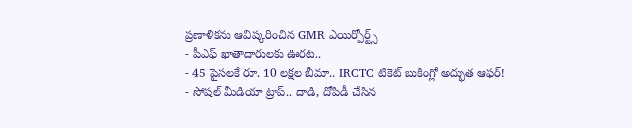ప్రణాళికను ఆవిష్కరించిన GMR ఎయిర్పోర్ట్స్
- పీఎఫ్ ఖాతాదారులకు ఊరట..
- 45 పైసలకే రూ. 10 లక్షల బీమా.. IRCTC టికెట్ బుకింగ్లో అద్భుత ఆఫర్!
- సోషల్ మీడియా ట్రాప్.. దాడి, దోపిడీ చేసిన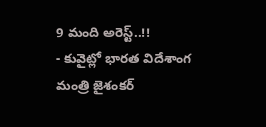9 మంది అరెస్ట్..!!
- కువైట్లో భారత విదేశాంగ మంత్రి జైశంకర్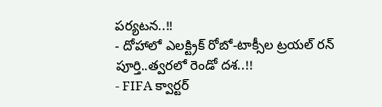పర్యటన..!!
- దోహాలో ఎలక్ట్రిక్ రోబో-టాక్సీల ట్రయల్ రన్ పూర్తి..త్వరలో రెండో దశ..!!
- FIFA క్వార్టర్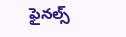ఫైనల్స్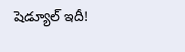షెడ్యూల్ ఇదీ!